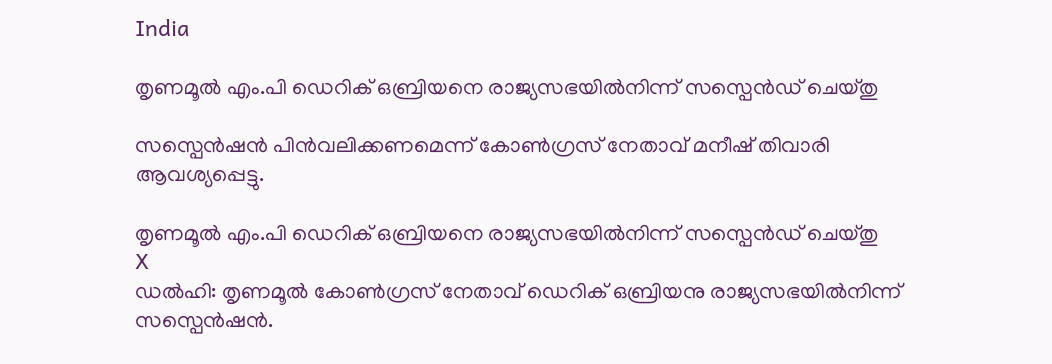India

തൃണമൂല്‍ എം.പി ഡെറിക് ഒബ്രിയനെ രാജ്യസഭയില്‍നിന്ന് സസ്പെന്‍ഡ് ചെയ്തു

സസ്പെന്‍ഷന്‍ പിന്‍വലിക്കണമെന്ന് കോണ്‍ഗ്രസ് നേതാവ് മനീഷ് തിവാരി ആവശ്യപ്പെട്ടു.

തൃണമൂല്‍ എം.പി ഡെറിക് ഒബ്രിയനെ രാജ്യസഭയില്‍നിന്ന് സസ്പെന്‍ഡ് ചെയ്തു
X
ഡല്‍ഹി: തൃണമൂല്‍ കോണ്‍ഗ്രസ് നേതാവ് ഡെറിക് ഒബ്രിയനു രാജ്യസഭയില്‍നിന്ന് സസ്പെന്‍ഷന്‍.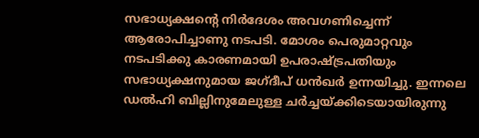സഭാധ്യക്ഷന്റെ നിര്‍ദേശം അവഗണിച്ചെന്ന് ആരോപിച്ചാണു നടപടി. മോശം പെരുമാറ്റവും നടപടിക്കു കാരണമായി ഉപരാഷ്ട്രപതിയും സഭാധ്യക്ഷനുമായ ജഗ്ദീപ് ധന്‍ഖര്‍ ഉന്നയിച്ചു. ഇന്നലെ ഡല്‍ഹി ബില്ലിനുമേലുള്ള ചര്‍ച്ചയ്ക്കിടെയായിരുന്നു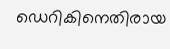ഡെറികിനെതിരായ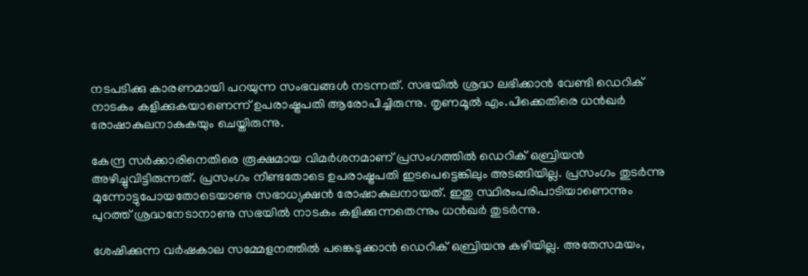നടപടിക്കു കാരണമായി പറയുന്ന സംഭവങ്ങള്‍ നടന്നത്. സഭയില്‍ ശ്രദ്ധ ലഭിക്കാന്‍ വേണ്ടി ഡെറിക് നാടകം കളിക്കുകയാണെന്ന് ഉപരാഷ്ട്രപതി ആരോപിച്ചിരുന്നു. തൃണമൂല്‍ എം.പിക്കെതിരെ ധന്‍ഖര്‍ രോഷാകുലനാകുകയും ചെയ്തിരുന്നു.

കേന്ദ്ര സര്‍ക്കാരിനെതിരെ രൂക്ഷമായ വിമര്‍ശനമാണ് പ്രസംഗത്തില്‍ ഡെറിക് ഒബ്രിയന്‍ അഴിച്ചുവിട്ടിരുന്നത്. പ്രസംഗം നീണ്ടതോടെ ഉപരാഷ്ട്രപതി ഇടപെട്ടെങ്കിലും അടങ്ങിയില്ല. പ്രസംഗം തുടര്‍ന്നു മുന്നോട്ടുപോയതോടെയാണു സഭാധ്യക്ഷന്‍ രോഷാകുലനായത്. ഇതു സ്ഥിരംപരിപാടിയാണെന്നും പുറത്ത് ശ്രദ്ധനേടാനാണു സഭയില്‍ നാടകം കളിക്കുന്നതെന്നും ധന്‍ഖര്‍ തുടര്‍ന്നു.

ശേഷിക്കുന്ന വര്‍ഷകാല സമ്മേളനത്തില്‍ പങ്കെടുക്കാന്‍ ഡെറിക് ഒബ്രിയനു കഴിയില്ല. അതേസമയം,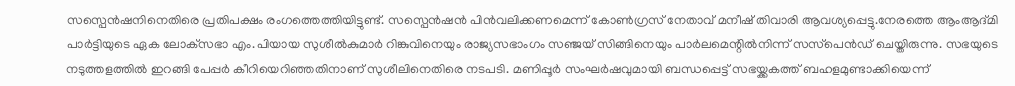സസ്പെന്‍ഷനിനെതിരെ പ്രതിപക്ഷം രംഗത്തെത്തിയിട്ടുണ്ട്. സസ്പെന്‍ഷന്‍ പിന്‍വലിക്കണമെന്ന് കോണ്‍ഗ്രസ് നേതാവ് മനീഷ് തിവാരി ആവശ്യപ്പെട്ടു.നേരത്തെ ആംആദ്മി പാര്‍ട്ടിയുടെ ഏക ലോക്‌സഭാ എം.പിയായ സുശീല്‍കുമാര്‍ റിങ്കുവിനെയും രാജ്യസഭാംഗം സഞ്ജയ് സിങ്ങിനെയും പാര്‍ലമെന്റില്‍നിന്ന് സസ്‌പെന്‍ഡ് ചെയ്തിരുന്നു. സഭയുടെ നടുത്തളത്തില്‍ ഇറങ്ങി പേപ്പര്‍ കീറിയെറിഞ്ഞതിനാണ് സുശീലിനെതിരെ നടപടി. മണിപ്പൂര്‍ സംഘര്‍ഷവുമായി ബന്ധപ്പെട്ട് സഭയ്ക്കകത്ത് ബഹളമുണ്ടാക്കിയെന്ന്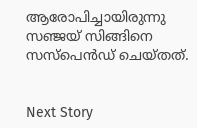ആരോപിച്ചായിരുന്നു സഞ്ജയ് സിങ്ങിനെ സസ്പെന്‍ഡ് ചെയ്തത്.


Next Story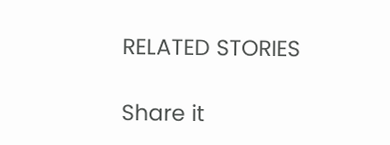RELATED STORIES

Share it